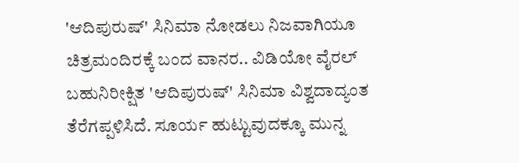'ಆದಿಪುರುಷ್' ಸಿನಿಮಾ ನೋಡಲು ನಿಜವಾಗಿಯೂ ಚಿತ್ರಮಂದಿರಕ್ಕೆ ಬಂದ ವಾನರ.. ವಿಡಿಯೋ ವೈರಲ್
ಬಹುನಿರೀಕ್ಷಿತ 'ಆದಿಪುರುಷ್' ಸಿನಿಮಾ ವಿಶ್ವದಾದ್ಯಂತ ತೆರೆಗಪ್ಪಳಿಸಿದೆ. ಸೂರ್ಯ ಹುಟ್ಟುವುದಕ್ಕೂ ಮುನ್ನ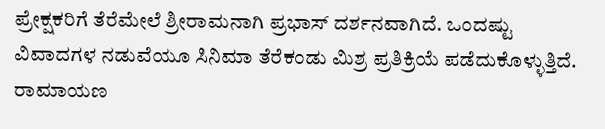ಪ್ರೇಕ್ಷಕರಿಗೆ ತೆರೆಮೇಲೆ ಶ್ರೀರಾಮನಾಗಿ ಪ್ರಭಾಸ್ ದರ್ಶನವಾಗಿದೆ. ಒಂದಷ್ಟು ವಿವಾದಗಳ ನಡುವೆಯೂ ಸಿನಿಮಾ ತೆರೆಕಂಡು ಮಿಶ್ರ ಪ್ರತಿಕ್ರಿಯೆ ಪಡೆದುಕೊಳ್ಳುತ್ತಿದೆ. ರಾಮಾಯಣ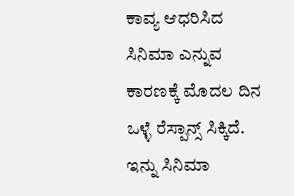ಕಾವ್ಯ ಆಧರಿಸಿದ ಸಿನಿಮಾ ಎನ್ನುವ ಕಾರಣಕ್ಕೆ ಮೊದಲ ದಿನ ಒಳ್ಳೆ ರೆಸ್ಪಾನ್ಸ್ ಸಿಕ್ಕಿದೆ. ಇನ್ನು ಸಿನಿಮಾ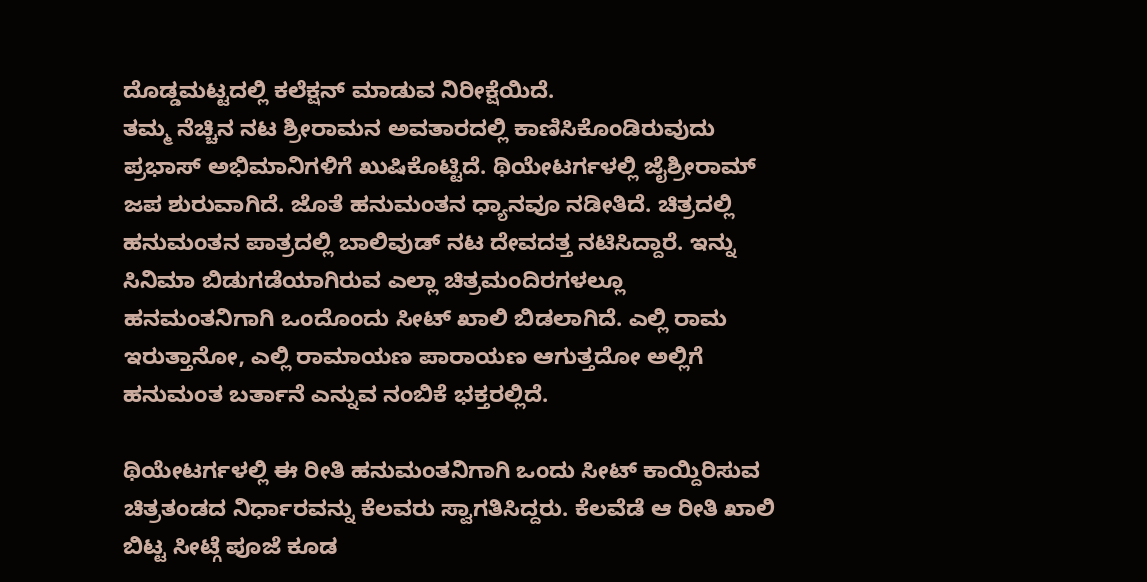ದೊಡ್ಡಮಟ್ಟದಲ್ಲಿ ಕಲೆಕ್ಷನ್ ಮಾಡುವ ನಿರೀಕ್ಷೆಯಿದೆ.
ತಮ್ಮ ನೆಚ್ಚಿನ ನಟ ಶ್ರೀರಾಮನ ಅವತಾರದಲ್ಲಿ ಕಾಣಿಸಿಕೊಂಡಿರುವುದು ಪ್ರಭಾಸ್ ಅಭಿಮಾನಿಗಳಿಗೆ ಖುಷಿಕೊಟ್ಟಿದೆ. ಥಿಯೇಟರ್ಗಳಲ್ಲಿ ಜೈಶ್ರೀರಾಮ್ ಜಪ ಶುರುವಾಗಿದೆ. ಜೊತೆ ಹನುಮಂತನ ಧ್ಯಾನವೂ ನಡೀತಿದೆ. ಚಿತ್ರದಲ್ಲಿ ಹನುಮಂತನ ಪಾತ್ರದಲ್ಲಿ ಬಾಲಿವುಡ್ ನಟ ದೇವದತ್ತ ನಟಿಸಿದ್ದಾರೆ. ಇನ್ನು ಸಿನಿಮಾ ಬಿಡುಗಡೆಯಾಗಿರುವ ಎಲ್ಲಾ ಚಿತ್ರಮಂದಿರಗಳಲ್ಲೂ ಹನಮಂತನಿಗಾಗಿ ಒಂದೊಂದು ಸೀಟ್ ಖಾಲಿ ಬಿಡಲಾಗಿದೆ. ಎಲ್ಲಿ ರಾಮ ಇರುತ್ತಾನೋ, ಎಲ್ಲಿ ರಾಮಾಯಣ ಪಾರಾಯಣ ಆಗುತ್ತದೋ ಅಲ್ಲಿಗೆ ಹನುಮಂತ ಬರ್ತಾನೆ ಎನ್ನುವ ನಂಬಿಕೆ ಭಕ್ತರಲ್ಲಿದೆ.

ಥಿಯೇಟರ್ಗಳಲ್ಲಿ ಈ ರೀತಿ ಹನುಮಂತನಿಗಾಗಿ ಒಂದು ಸೀಟ್ ಕಾಯ್ದಿರಿಸುವ ಚಿತ್ರತಂಡದ ನಿರ್ಧಾರವನ್ನು ಕೆಲವರು ಸ್ವಾಗತಿಸಿದ್ದರು. ಕೆಲವೆಡೆ ಆ ರೀತಿ ಖಾಲಿ ಬಿಟ್ಟ ಸೀಟ್ಗೆ ಪೂಜೆ ಕೂಡ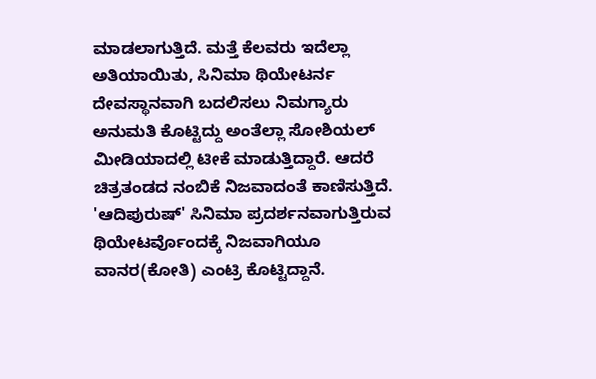ಮಾಡಲಾಗುತ್ತಿದೆ. ಮತ್ತೆ ಕೆಲವರು ಇದೆಲ್ಲಾ ಅತಿಯಾಯಿತು, ಸಿನಿಮಾ ಥಿಯೇಟರ್ನ ದೇವಸ್ಥಾನವಾಗಿ ಬದಲಿಸಲು ನಿಮಗ್ಯಾರು ಅನುಮತಿ ಕೊಟ್ಟಿದ್ದು ಅಂತೆಲ್ಲಾ ಸೋಶಿಯಲ್ ಮೀಡಿಯಾದಲ್ಲಿ ಟೀಕೆ ಮಾಡುತ್ತಿದ್ದಾರೆ. ಆದರೆ ಚಿತ್ರತಂಡದ ನಂಬಿಕೆ ನಿಜವಾದಂತೆ ಕಾಣಿಸುತ್ತಿದೆ. 'ಆದಿಪುರುಷ್' ಸಿನಿಮಾ ಪ್ರದರ್ಶನವಾಗುತ್ತಿರುವ ಥಿಯೇಟರ್ವೊಂದಕ್ಕೆ ನಿಜವಾಗಿಯೂ ವಾನರ(ಕೋತಿ) ಎಂಟ್ರಿ ಕೊಟ್ಟಿದ್ದಾನೆ.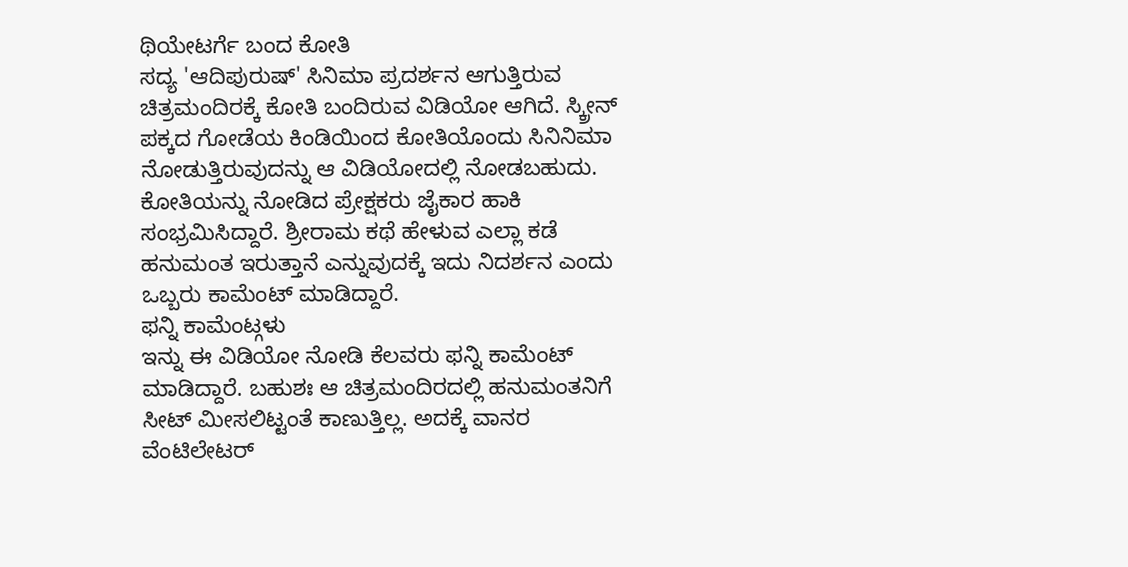ಥಿಯೇಟರ್ಗೆ ಬಂದ ಕೋತಿ
ಸದ್ಯ 'ಆದಿಪುರುಷ್' ಸಿನಿಮಾ ಪ್ರದರ್ಶನ ಆಗುತ್ತಿರುವ ಚಿತ್ರಮಂದಿರಕ್ಕೆ ಕೋತಿ ಬಂದಿರುವ ವಿಡಿಯೋ ಆಗಿದೆ. ಸ್ಕ್ರೀನ್ ಪಕ್ಕದ ಗೋಡೆಯ ಕಿಂಡಿಯಿಂದ ಕೋತಿಯೊಂದು ಸಿನಿನಿಮಾ ನೋಡುತ್ತಿರುವುದನ್ನು ಆ ವಿಡಿಯೋದಲ್ಲಿ ನೋಡಬಹುದು. ಕೋತಿಯನ್ನು ನೋಡಿದ ಪ್ರೇಕ್ಷಕರು ಜೈಕಾರ ಹಾಕಿ ಸಂಭ್ರಮಿಸಿದ್ದಾರೆ. ಶ್ರೀರಾಮ ಕಥೆ ಹೇಳುವ ಎಲ್ಲಾ ಕಡೆ ಹನುಮಂತ ಇರುತ್ತಾನೆ ಎನ್ನುವುದಕ್ಕೆ ಇದು ನಿದರ್ಶನ ಎಂದು ಒಬ್ಬರು ಕಾಮೆಂಟ್ ಮಾಡಿದ್ದಾರೆ.
ಫನ್ನಿ ಕಾಮೆಂಟ್ಗಳು
ಇನ್ನು ಈ ವಿಡಿಯೋ ನೋಡಿ ಕೆಲವರು ಫನ್ನಿ ಕಾಮೆಂಟ್ ಮಾಡಿದ್ದಾರೆ. ಬಹುಶಃ ಆ ಚಿತ್ರಮಂದಿರದಲ್ಲಿ ಹನುಮಂತನಿಗೆ ಸೀಟ್ ಮೀಸಲಿಟ್ಟಂತೆ ಕಾಣುತ್ತಿಲ್ಲ. ಅದಕ್ಕೆ ವಾನರ ವೆಂಟಿಲೇಟರ್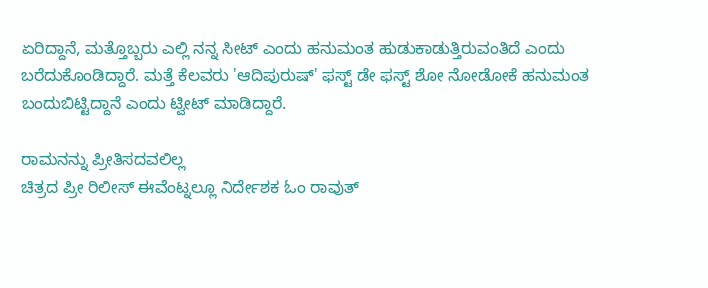ಏರಿದ್ದಾನೆ, ಮತ್ತೊಬ್ಬರು ಎಲ್ಲಿ ನನ್ನ ಸೀಟ್ ಎಂದು ಹನುಮಂತ ಹುಡುಕಾಡುತ್ತಿರುವಂತಿದೆ ಎಂದು ಬರೆದುಕೊಂಡಿದ್ದಾರೆ. ಮತ್ತೆ ಕೆಲವರು 'ಆದಿಪುರುಷ್' ಫಸ್ಟ್ ಡೇ ಫಸ್ಟ್ ಶೋ ನೋಡೋಕೆ ಹನುಮಂತ ಬಂದುಬಿಟ್ಟಿದ್ದಾನೆ ಎಂದು ಟ್ವೀಟ್ ಮಾಡಿದ್ದಾರೆ.

ರಾಮನನ್ನು ಪ್ರೀತಿಸದವಲಿಲ್ಲ
ಚಿತ್ರದ ಪ್ರೀ ರಿಲೀಸ್ ಈವೆಂಟ್ನಲ್ಲೂ ನಿರ್ದೇಶಕ ಓಂ ರಾವುತ್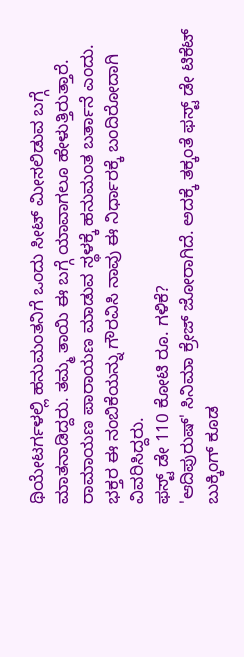ಥಿಯೇಟರ್ಗಳಲ್ಲಿ ಹನುಮಂತನಿಗೆ ಒಂದು ಸೀಟ್ ಮೀಸಲಿಡುವ ಬಗ್ಗೆ ಮಾತನಾಡಿದ್ದರು. ತಮ್ಮ ತಾಯಿ ಈ ಬಗ್ಗೆ ಯಾವಾಗಲೂ ಹೇಳುತ್ತಿರುತ್ತಾರೆ. ರಾಮಾಯಣ ಪಾರಾಯಣ ಮಾಡುವ ಸ್ಥಳಕ್ಕೆ ಹನುಮಂತ ಬರ್ತಾನೆ ಎಂದು. ಭಕ್ತರ ಈ ನಂಬಿಕೆಯನ್ನು ಗೌರವಿಸಿ ನಾವು ಈ ನಿರ್ಧಾರಕ್ಕೆ ಬಂದಿರೋದಾಗಿ ವಿವರಿಸಿದ್ದರು.
ಫಸ್ಟ್ ಡೇ 110 ಕೋಟಿ ರೂ. ಗಳಿಕೆ?
'ಆದಿಪುರುಷ್' ಸಿನಿಮಾ ಕ್ರೇಜ್ ಜೋರಾಗಿದೆ. ಅದಕ್ಕೆ ತಕ್ಕಂತೆ ಫಸ್ಟ್ ಡೇ ಟಿಕೆಟ್ ಬುಕ್ಕಿಂಗ್ ಕೂಡ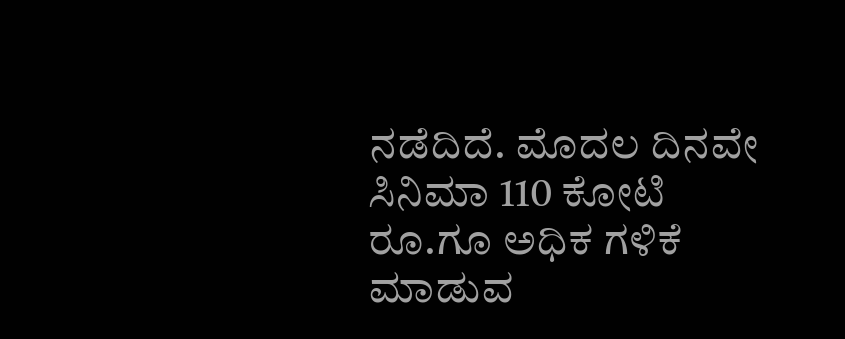ನಡೆದಿದೆ. ಮೊದಲ ದಿನವೇ ಸಿನಿಮಾ 110 ಕೋಟಿ ರೂ.ಗೂ ಅಧಿಕ ಗಳಿಕೆ ಮಾಡುವ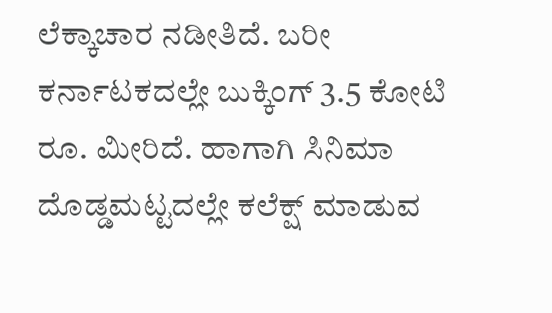ಲೆಕ್ಕಾಚಾರ ನಡೀತಿದೆ. ಬರೀ ಕರ್ನಾಟಕದಲ್ಲೇ ಬುಕ್ಕಿಂಗ್ 3.5 ಕೋಟಿ ರೂ. ಮೀರಿದೆ. ಹಾಗಾಗಿ ಸಿನಿಮಾ ದೊಡ್ಡಮಟ್ಟದಲ್ಲೇ ಕಲೆಕ್ಷ್ ಮಾಡುವ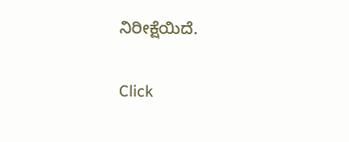ನಿರೀಕ್ಷೆಯಿದೆ.


Click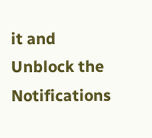it and Unblock the Notifications